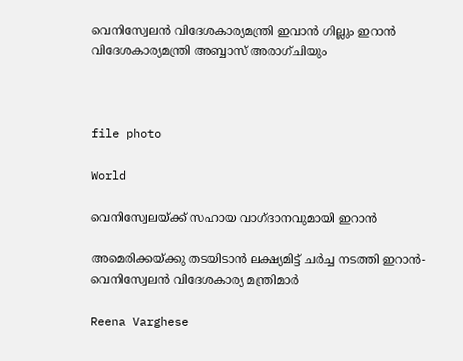വെനിസ്വേലൻ വിദേശകാര്യമന്ത്രി ഇവാൻ ഗില്ലും ഇറാൻ വിദേശകാര്യമന്ത്രി അബ്ബാസ് അരാഗ്ചിയും



file photo

World

വെനിസ്വേലയ്ക്ക് സഹായ വാഗ്ദാനവുമായി ഇറാൻ

അമെരിക്കയ്ക്കു തടയിടാൻ ലക്ഷ്യമിട്ട് ചർച്ച നടത്തി ഇറാൻ-വെനിസ്വേലൻ വിദേശകാര്യ മന്ത്രിമാർ

Reena Varghese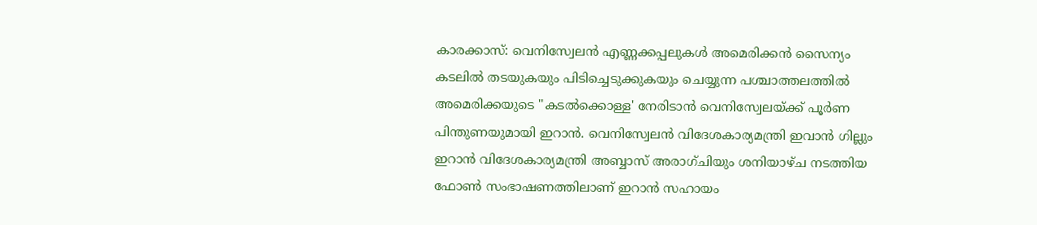കാരക്കാസ്: വെനിസ്വേലൻ എണ്ണക്കപ്പലുകൾ അമെരിക്കൻ സൈന്യം കടലിൽ തടയുകയും പിടിച്ചെടുക്കുകയും ചെയ്യുന്ന പശ്ചാത്തലത്തിൽ അമെരിക്കയുടെ "കടൽക്കൊള്ള' നേരിടാൻ വെനിസ്വേലയ്ക്ക് പൂർണ പിന്തുണയുമായി ഇറാൻ. വെനിസ്വേലൻ വിദേശകാര്യമന്ത്രി ഇവാൻ ഗില്ലും ഇറാൻ വിദേശകാര്യമന്ത്രി അബ്ബാസ് അരാഗ്ചിയും ശനിയാഴ്ച നടത്തിയ ഫോൺ സംഭാഷണത്തിലാണ് ഇറാൻ സഹായം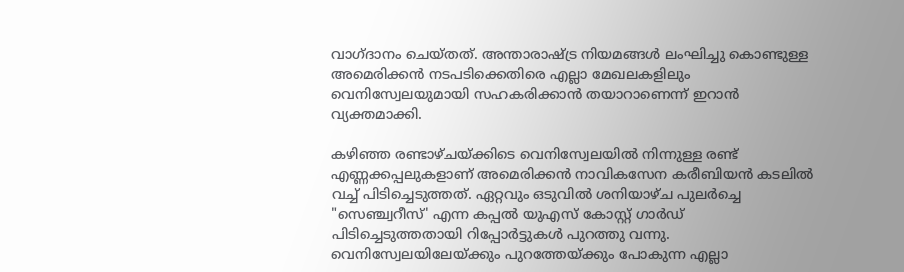വാഗ്ദാനം ചെയ്തത്. അന്താരാഷ്ട്ര നിയമങ്ങൾ ലംഘിച്ചു കൊണ്ടുള്ള അമെരിക്കൻ നടപടിക്കെതിരെ എല്ലാ മേഖലകളിലും വെനിസ്വേലയുമായി സഹകരിക്കാൻ തയാറാണെന്ന് ഇറാൻ വ്യക്തമാക്കി.

കഴിഞ്ഞ രണ്ടാഴ്ചയ്ക്കിടെ വെനിസ്വേലയിൽ നിന്നുള്ള രണ്ട് എണ്ണക്കപ്പലുകളാണ് അമെരിക്കൻ നാവികസേന കരീബിയൻ കടലിൽ വച്ച് പിടിച്ചെടുത്തത്. ഏറ്റവും ഒടുവിൽ ശനി‍യാഴ്ച പുലർച്ചെ "സെഞ്ച്വറീസ്' എന്ന കപ്പൽ യുഎസ് കോസ്റ്റ് ഗാർഡ് പിടിച്ചെടുത്തതായി റിപ്പോർട്ടുകൾ പുറത്തു വന്നു. വെനിസ്വേലയിലേയ്ക്കും പുറത്തേയ്ക്കും പോകുന്ന എല്ലാ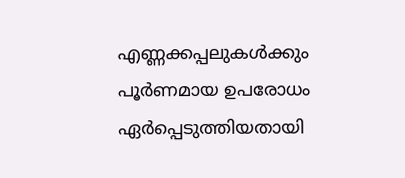എണ്ണക്കപ്പലുകൾക്കും പൂർണമായ ഉപരോധം ഏർപ്പെടുത്തിയതായി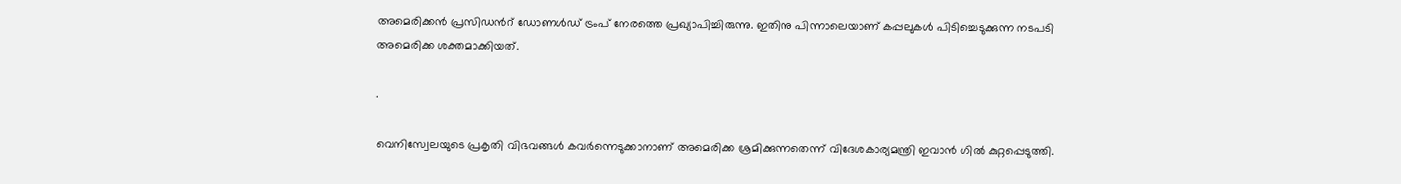അമെരിക്കൻ പ്രസിഡന്‍റ് ഡോണൾഡ് ട്രംപ് നേരത്തെ പ്രഖ്യാപിച്ചിരുന്നു. ഇതിനു പിന്നാലെയാണ് കപ്പലുകൾ പിടിച്ചെടുക്കുന്ന നടപടി അമെരിക്ക ശക്തമാക്കിയത്.

.

വെനിസ്വേലയുടെ പ്രകൃതി വിഭവങ്ങൾ കവർന്നെടുക്കാനാണ് അമെരിക്ക ശ്രമിക്കുന്നതെന്ന് വിദേശകാര്യമന്ത്രി ഇവാൻ ഗിൽ കുറ്റപ്പെടുത്തി.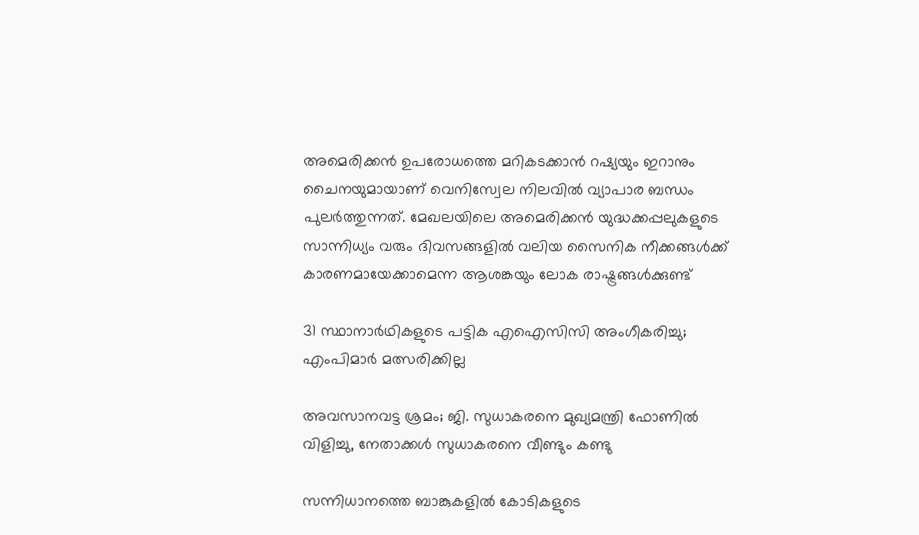അമെരിക്കൻ ഉപരോധത്തെ മറികടക്കാൻ റഷ്യയും ഇറാനും ചൈനയുമായാണ് വെനിസ്വേല നിലവിൽ വ്യാപാര ബന്ധം പുലർത്തുന്നത്. മേഖലയിലെ അമെരിക്കൻ യുദ്ധക്കപ്പലുകളുടെ സാന്നിധ്യം വരും ദിവസങ്ങളിൽ വലിയ സൈനിക നീക്കങ്ങൾക്ക് കാരണമായേക്കാമെന്ന ആശങ്കയും ലോക രാഷ്ട്രങ്ങൾക്കുണ്ട്

31 സ്ഥാനാർഥികളുടെ പട്ടിക എഐസിസി അംഗീകരിച്ചു; എംപിമാർ മത്സരിക്കില്ല

അവസാനവട്ട ശ്രമം; ജി. സുധാകരനെ മുഖ്യമന്ത്രി ഫോണിൽ വിളിച്ചു, നേതാക്കൾ സുധാകരനെ വീണ്ടും കണ്ടു

സന്നിധാനത്തെ ബാങ്കുകളിൽ കോടികളുടെ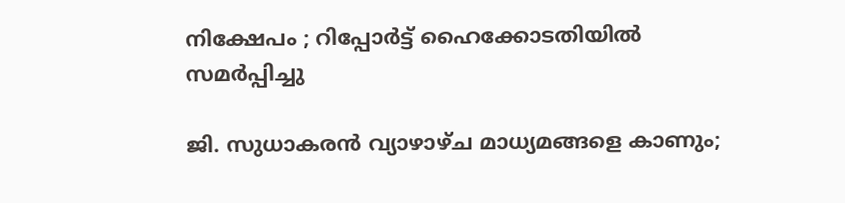നിക്ഷേപം ; റിപ്പോർട്ട് ഹൈക്കോടതിയിൽ സമർപ്പിച്ചു

ജി. സുധാകരൻ വ്യാഴാഴ്ച മാധ്യമങ്ങളെ കാണും;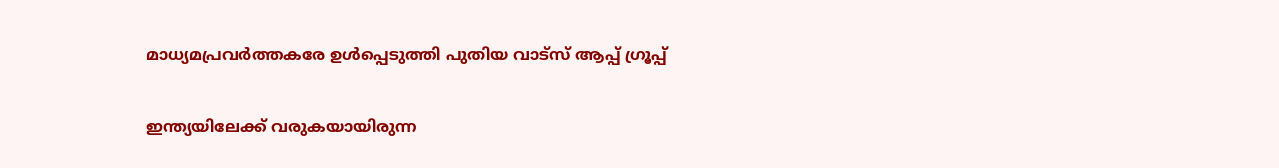മാധ്യമപ്രവർത്തകരേ ഉൾ‌പ്പെടുത്തി പുതിയ വാട്സ് ആപ്പ് ഗ്രൂപ്പ്

ഇന്ത്യയിലേക്ക് വരുകയായിരുന്ന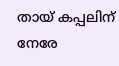തായ് കപ്പലിന് നേരേ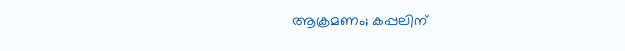ആക്രമണം; കപ്പലിന്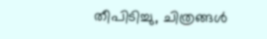തീപിടിച്ചു, ചിത്രങ്ങൾ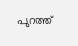പുറത്ത്